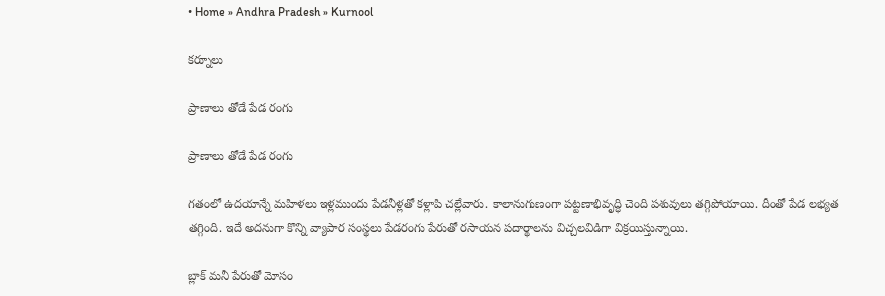• Home » Andhra Pradesh » Kurnool

కర్నూలు

ప్రాణాలు తోడే పేడ రంగు

ప్రాణాలు తోడే పేడ రంగు

గతంలో ఉదయాన్నే మహిళలు ఇళ్లముందు పేడనీళ్లతో కళ్లాపి చల్లేవారు. కాలానుగుణంగా పట్టణాభివృద్ధి చెంది పశువులు తగ్గిపోయాయి. దీంతో పేడ లభ్యత తగ్గింది. ఇదే అదనుగా కొన్ని వ్యాపార సంస్థలు పేడరంగు పేరుతో రసాయన పదార్థాలను విచ్చలవిడిగా విక్రయిస్తున్నాయి.

బ్లాక్‌ మనీ పేరుతో మోసం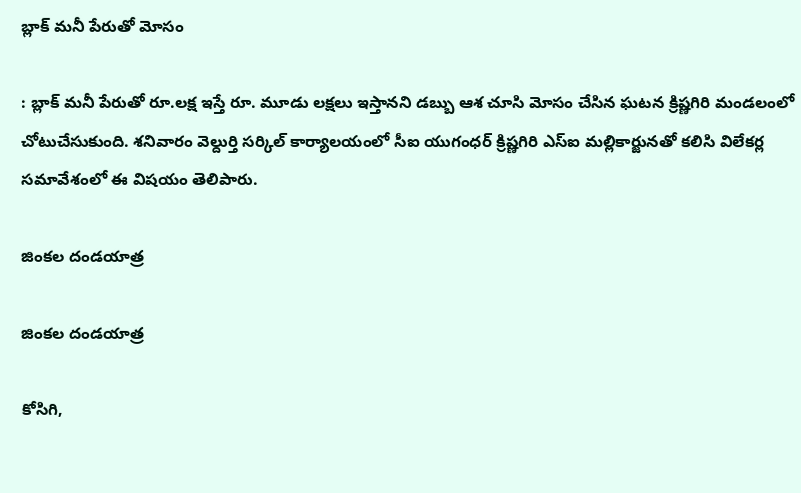బ్లాక్‌ మనీ పేరుతో మోసం

: బ్లాక్‌ మనీ పేరుతో రూ.లక్ష ఇస్తే రూ. మూడు లక్షలు ఇస్తానని డబ్బు ఆశ చూసి మోసం చేసిన ఘటన క్రిష్ణగిరి మండలంలో చోటుచేసుకుంది. శనివారం వెల్దుర్తి సర్కిల్‌ కార్యాలయంలో సీఐ యుగంధర్‌ క్రిష్ణగిరి ఎస్‌ఐ మల్లికార్జునతో కలిసి విలేకర్ల సమావేశంలో ఈ విషయం తెలిపారు.

జింకల దండయాత్ర

జింకల దండయాత్ర

కోసిగి,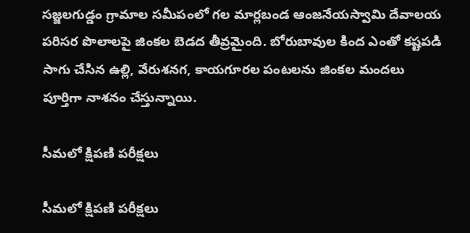సజ్జలగుడ్డం గ్రామాల సమీపంలో గల మార్లబండ ఆంజనేయస్వామి దేవాలయ పరిసర పొలాలపై జింకల బెడద తీవ్రమైంది. బోరుబావుల కింద ఎంతో కష్టపడి సాగు చేసిన ఉల్లి, వేరుశనగ, కాయగూరల పంటలను జింకల మందలు పూర్తిగా నాశనం చేస్తున్నాయి.

సీమలో క్షిపణి పరీక్షలు

సీమలో క్షిపణి పరీక్షలు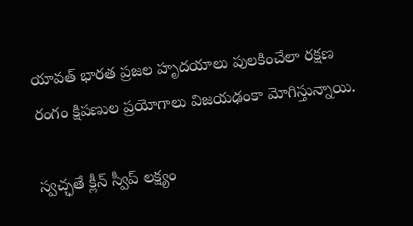యావత్‌ భారత ప్రజల హృదయాలు పులకించేలా రక్షణ రంగం క్షిపణుల ప్రయోగాలు విజయఢంకా మోగిస్తున్నాయి.

స్వచ్ఛతే క్లీన్‌ స్వీప్‌ లక్ష్యం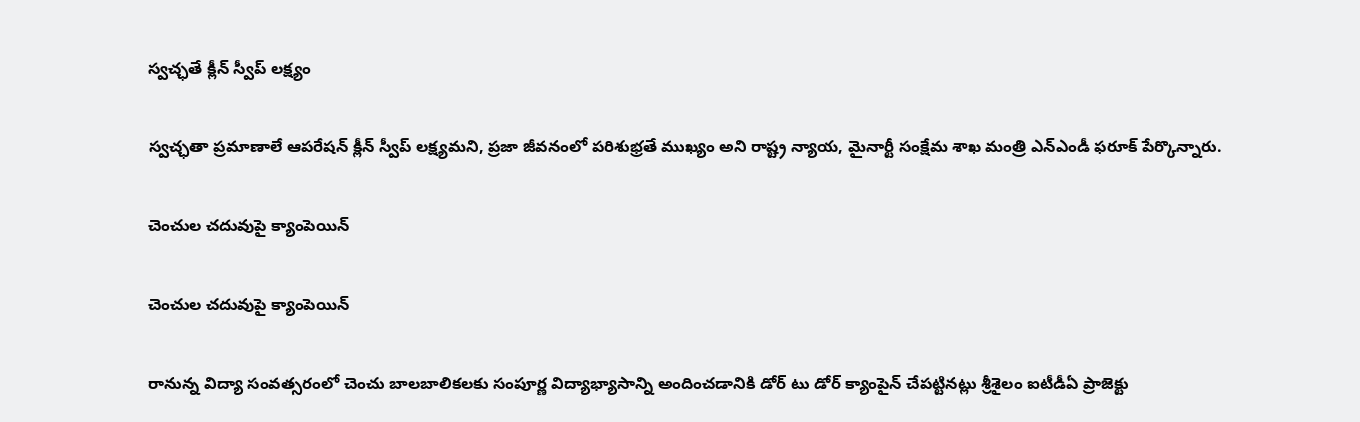స్వచ్ఛతే క్లీన్‌ స్వీప్‌ లక్ష్యం

స్వచ్ఛతా ప్రమాణాలే ఆపరేషన్‌ క్లీన్‌ స్వీప్‌ లక్ష్యమని, ప్రజా జీవనంలో పరిశుభ్రతే ముఖ్యం అని రాష్ట్ర న్యాయ, మైనార్టీ సంక్షేమ శాఖ మంత్రి ఎన్‌ఎండీ ఫరూక్‌ పేర్కొన్నారు.

చెంచుల చదువుపై క్యాంపెయిన్‌

చెంచుల చదువుపై క్యాంపెయిన్‌

రానున్న విద్యా సంవత్సరంలో చెంచు బాలబాలికలకు సంపూర్ణ విద్యాభ్యాసాన్ని అందించడానికి డోర్‌ టు డోర్‌ క్యాంపైన్‌ చేపట్టినట్లు శ్రీశైలం ఐటీడీఏ ప్రాజెక్టు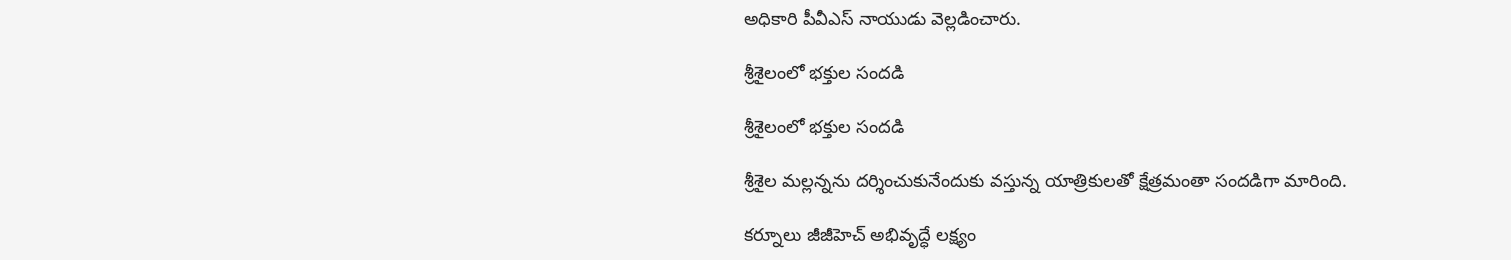అధికారి పీవీఎస్‌ నాయుడు వెల్లడించారు.

శ్రీశైలంలో భక్తుల సందడి

శ్రీశైలంలో భక్తుల సందడి

శ్రీశైల మల్లన్నను దర్శించుకునేందుకు వస్తున్న యాత్రికులతో క్షేత్రమంతా సందడిగా మారింది.

కర్నూలు జీజీహెచ్‌ అభివృద్ధే లక్ష్యం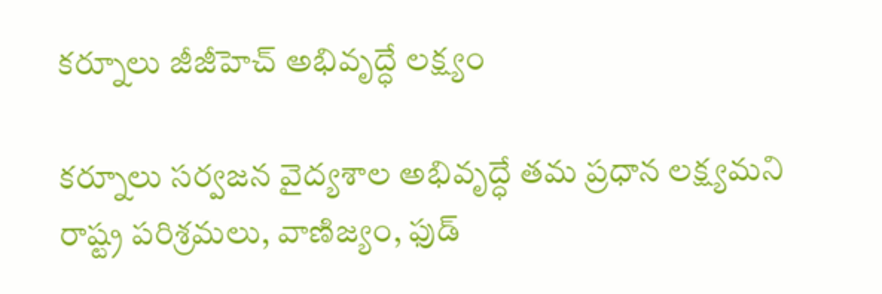కర్నూలు జీజీహెచ్‌ అభివృద్ధే లక్ష్యం

కర్నూలు సర్వజన వైద్యశాల అభివృద్ధే తమ ప్రధాన లక్ష్యమని రాష్ట్ర పరిశ్రమలు, వాణిజ్యం, ఫుడ్‌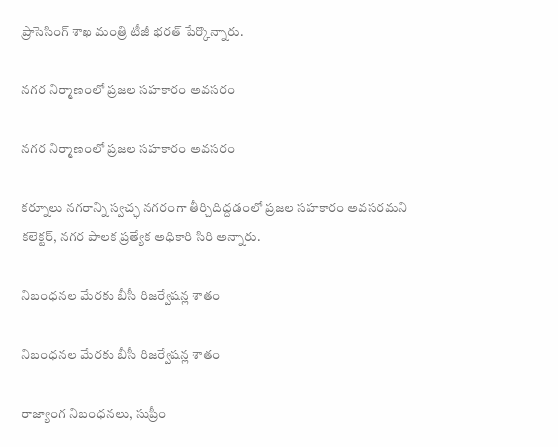ప్రాసెసింగ్‌ శాఖ మంత్రి టీజీ భరత్‌ పేర్కొన్నారు.

నగర నిర్మాణంలో ప్రజల సహకారం అవసరం

నగర నిర్మాణంలో ప్రజల సహకారం అవసరం

కర్నూలు నగరాన్ని స్వచ్ఛ నగరంగా తీర్చిదిద్దడంలో ప్రజల సహకారం అవసరమని కలెక్టర్‌, నగర పాలక ప్రత్యేక అధికారి సిరి అన్నారు.

నిబంధనల మేరకు బీసీ రిజర్వేషన్ల శాతం

నిబంధనల మేరకు బీసీ రిజర్వేషన్ల శాతం

రాజ్యాంగ నిబంధనలు, సుప్రీం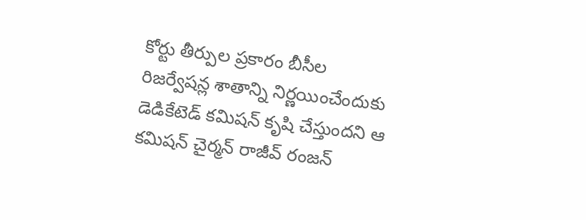కోర్టు తీర్పుల ప్రకారం బీసీల రిజర్వేషన్ల శాతాన్ని నిర్ణయించేందుకు డెడికేటెడ్‌ కమిషన్‌ కృషి చేస్తుందని ఆ కమిషన్‌ చైర్మన్‌ రాజీవ్‌ రంజన్‌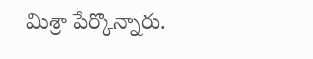మిశ్రా పేర్కొన్నారు.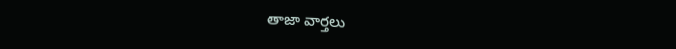తాజా వార్తలు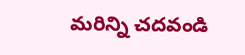మరిన్ని చదవండి